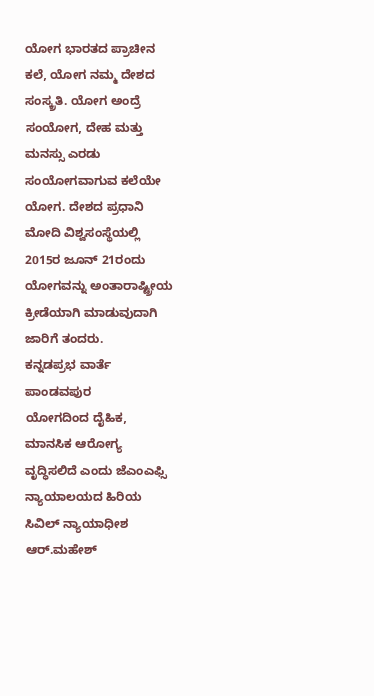ಯೋಗ ಭಾರತದ ಪ್ರಾಚೀನ ಕಲೆ, ಯೋಗ ನಮ್ಮ ದೇಶದ ಸಂಸ್ಕ್ರತಿ. ಯೋಗ ಅಂದ್ರೆ ಸಂಯೋಗ, ದೇಹ ಮತ್ತು ಮನಸ್ಸು ಎರಡು ಸಂಯೋಗವಾಗುವ ಕಲೆಯೇ ಯೋಗ. ದೇಶದ ಪ್ರಧಾನಿ ಮೋದಿ ವಿಶ್ವಸಂಸ್ಥೆಯಲ್ಲಿ 2015ರ ಜೂನ್ 21ರಂದು ಯೋಗವನ್ನು ಅಂತಾರಾಷ್ಟ್ರೀಯ ಕ್ರೀಡೆಯಾಗಿ ಮಾಡುವುದಾಗಿ ಜಾರಿಗೆ ತಂದರು.
ಕನ್ನಡಪ್ರಭ ವಾರ್ತೆ ಪಾಂಡವಪುರ
ಯೋಗದಿಂದ ದೈಹಿಕ, ಮಾನಸಿಕ ಆರೋಗ್ಯ ವೃದ್ಧಿಸಲಿದೆ ಎಂದು ಜೆಎಂಎಫ್ಸಿ ನ್ಯಾಯಾಲಯದ ಹಿರಿಯ ಸಿವಿಲ್ ನ್ಯಾಯಾಧೀಶ ಆರ್.ಮಹೇಶ್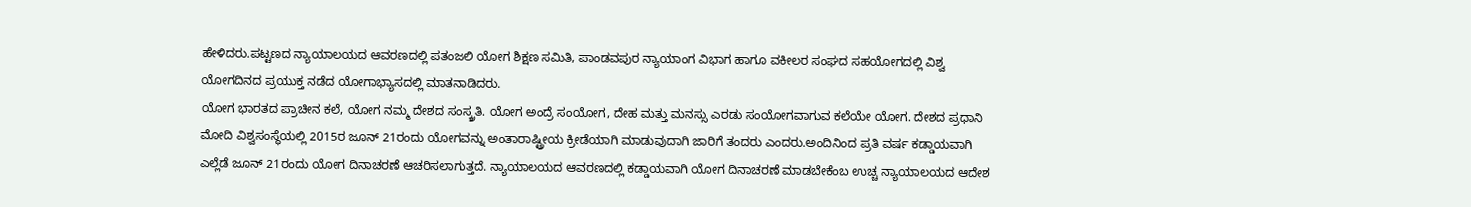ಹೇಳಿದರು.ಪಟ್ಟಣದ ನ್ಯಾಯಾಲಯದ ಆವರಣದಲ್ಲಿ ಪತಂಜಲಿ ಯೋಗ ಶಿಕ್ಷಣ ಸಮಿತಿ, ಪಾಂಡವಪುರ ನ್ಯಾಯಾಂಗ ವಿಭಾಗ ಹಾಗೂ ವಕೀಲರ ಸಂಘದ ಸಹಯೋಗದಲ್ಲಿ ವಿಶ್ವ ಯೋಗದಿನದ ಪ್ರಯುಕ್ತ ನಡೆದ ಯೋಗಾಭ್ಯಾಸದಲ್ಲಿ ಮಾತನಾಡಿದರು.
ಯೋಗ ಭಾರತದ ಪ್ರಾಚೀನ ಕಲೆ, ಯೋಗ ನಮ್ಮ ದೇಶದ ಸಂಸ್ಕ್ರತಿ. ಯೋಗ ಅಂದ್ರೆ ಸಂಯೋಗ, ದೇಹ ಮತ್ತು ಮನಸ್ಸು ಎರಡು ಸಂಯೋಗವಾಗುವ ಕಲೆಯೇ ಯೋಗ. ದೇಶದ ಪ್ರಧಾನಿ ಮೋದಿ ವಿಶ್ವಸಂಸ್ಥೆಯಲ್ಲಿ 2015ರ ಜೂನ್ 21ರಂದು ಯೋಗವನ್ನು ಅಂತಾರಾಷ್ಟ್ರೀಯ ಕ್ರೀಡೆಯಾಗಿ ಮಾಡುವುದಾಗಿ ಜಾರಿಗೆ ತಂದರು ಎಂದರು.ಅಂದಿನಿಂದ ಪ್ರತಿ ವರ್ಷ ಕಡ್ಡಾಯವಾಗಿ ಎಲ್ಲೆಡೆ ಜೂನ್ 21ರಂದು ಯೋಗ ದಿನಾಚರಣೆ ಆಚರಿಸಲಾಗುತ್ತದೆ. ನ್ಯಾಯಾಲಯದ ಆವರಣದಲ್ಲಿ ಕಡ್ಡಾಯವಾಗಿ ಯೋಗ ದಿನಾಚರಣೆ ಮಾಡಬೇಕೆಂಬ ಉಚ್ಚ ನ್ಯಾಯಾಲಯದ ಆದೇಶ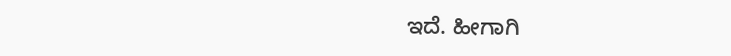ಇದೆ. ಹೀಗಾಗಿ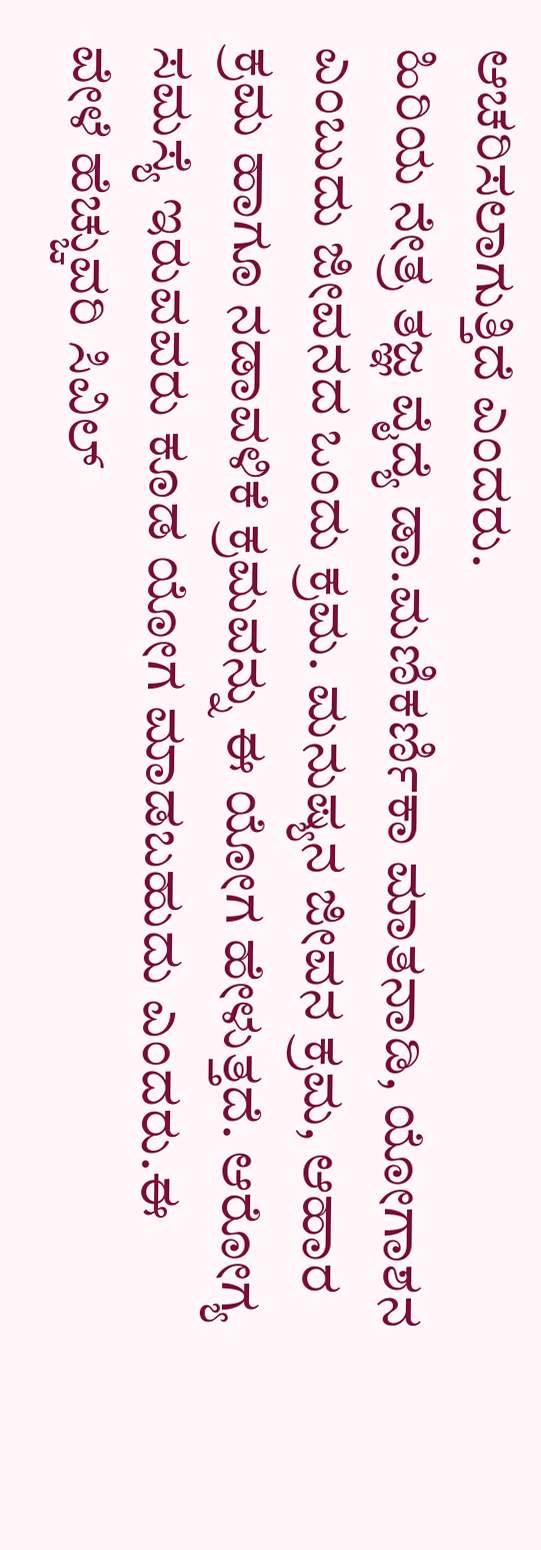ಆಚರಿಸಲಾಗುತ್ತಿದೆ ಎಂದರು.
ಹಿರಿಯ ನೇತ್ರ ತಜ್ಞ ವೈದ್ಯೆ ಡಾ.ಮಣಿಕರ್ಣಿಕಾ ಮಾತನಾಡಿ, ಯೋಗಾಶನ ಎಂಬುದು ಜೀವನದ ಒಂದು ಕ್ರಮ. ಮನುಷ್ಯನ ಜೀವನ ಕ್ರಮ, ಆಹಾರ ಕ್ರಮ ಹಾಗೂ ನಡಾವಳಿಕೆ ಕ್ರಮವನ್ನು ಈ ಯೋಗ ಹೇಳುತ್ತದೆ. ಆರೋಗ್ಯ ಸಮಸ್ಯೆ ಇರುವವರು ಕೂಡ ಯೋಗ ಮಾಡಬಹುದು ಎಂದರು.ಈ ವೇಳೆ ಹೆಚ್ಚುವರಿ ಸಿವಿಲ್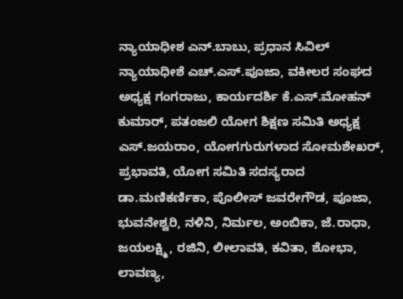ನ್ಯಾಯಾಧೀಶ ಎನ್.ಬಾಬು, ಪ್ರಧಾನ ಸಿವಿಲ್ ನ್ಯಾಯಾಧೀಶೆ ಎಚ್.ಎಸ್.ಪೂಜಾ, ವಕೀಲರ ಸಂಘದ ಅಧ್ಯಕ್ಷ ಗಂಗರಾಜು, ಕಾರ್ಯದರ್ಶಿ ಕೆ.ಎಸ್.ಮೋಹನ್ ಕುಮಾರ್, ಪತಂಜಲಿ ಯೋಗ ಶಿಕ್ಷಣ ಸಮಿತಿ ಅಧ್ಯಕ್ಷ ಎಸ್.ಜಯರಾಂ, ಯೋಗಗುರುಗಳಾದ ಸೋಮಶೇಖರ್, ಪ್ರಭಾವತಿ, ಯೋಗ ಸಮಿತಿ ಸದಸ್ಯರಾದ ಡಾ.ಮಣಿಕರ್ಣಿಕಾ, ಪೊಲೀಸ್ ಜವರೇಗೌಡ, ಪೂಜಾ, ಭುವನೇಶ್ವರಿ, ನಳಿನಿ, ನಿರ್ಮಲ, ಅಂಬಿಕಾ, ಜೆ.ರಾಧಾ, ಜಯಲಕ್ಷ್ಮಿ, ರಜಿನಿ, ಲೀಲಾವತಿ, ಕವಿತಾ, ಶೋಭಾ, ಲಾವಣ್ಯ,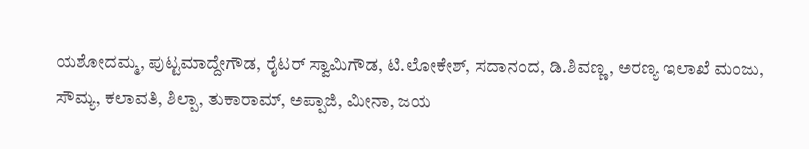ಯಶೋದಮ್ಮ, ಪುಟ್ಟಮಾದ್ದೇಗೌಡ, ರೈಟರ್ ಸ್ವಾಮಿಗೌಡ, ಟಿ.ಲೋಕೇಶ್, ಸದಾನಂದ, ಡಿ.ಶಿವಣ್ಣ, ಅರಣ್ಯ ಇಲಾಖೆ ಮಂಜು, ಸೌಮ್ಯ, ಕಲಾವತಿ, ಶಿಲ್ಪಾ, ತುಕಾರಾಮ್, ಅಪ್ಪಾಜಿ, ಮೀನಾ, ಜಯ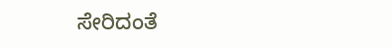ಸೇರಿದಂತೆ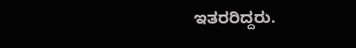ಇತರರಿದ್ದರು.